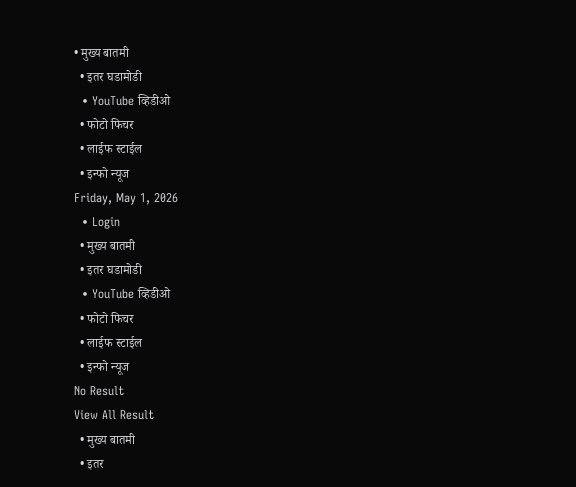• मुख्य बातमी
  • इतर घडामोडी
  • YouTube व्हिडीओ
  • फोटो फिचर
  • लाईफ स्टाईल
  • इन्फो न्यूज
Friday, May 1, 2026
  • Login
  • मुख्य बातमी
  • इतर घडामोडी
  • YouTube व्हिडीओ
  • फोटो फिचर
  • लाईफ स्टाईल
  • इन्फो न्यूज
No Result
View All Result
  • मुख्य बातमी
  • इतर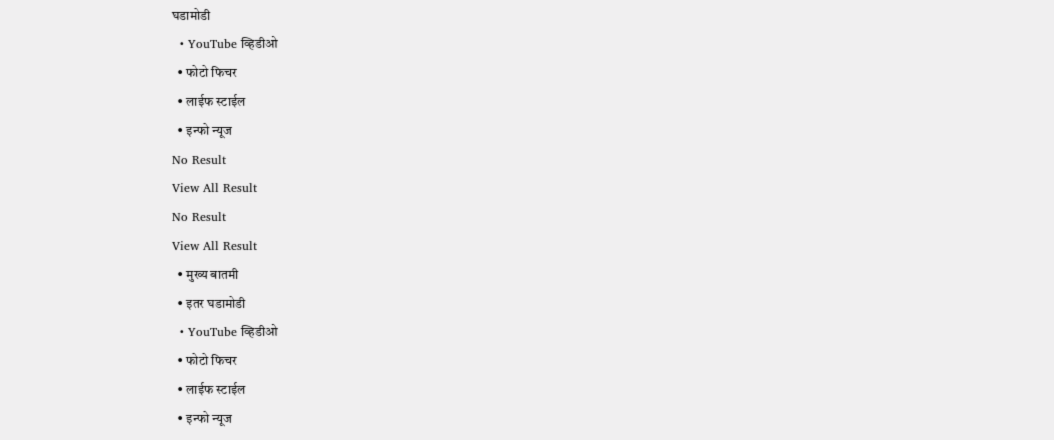घडामोडी
  • YouTube व्हिडीओ
  • फोटो फिचर
  • लाईफ स्टाईल
  • इन्फो न्यूज
No Result
View All Result
No Result
View All Result
  • मुख्य बातमी
  • इतर घडामोडी
  • YouTube व्हिडीओ
  • फोटो फिचर
  • लाईफ स्टाईल
  • इन्फो न्यूज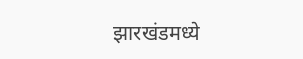झारखंडमध्ये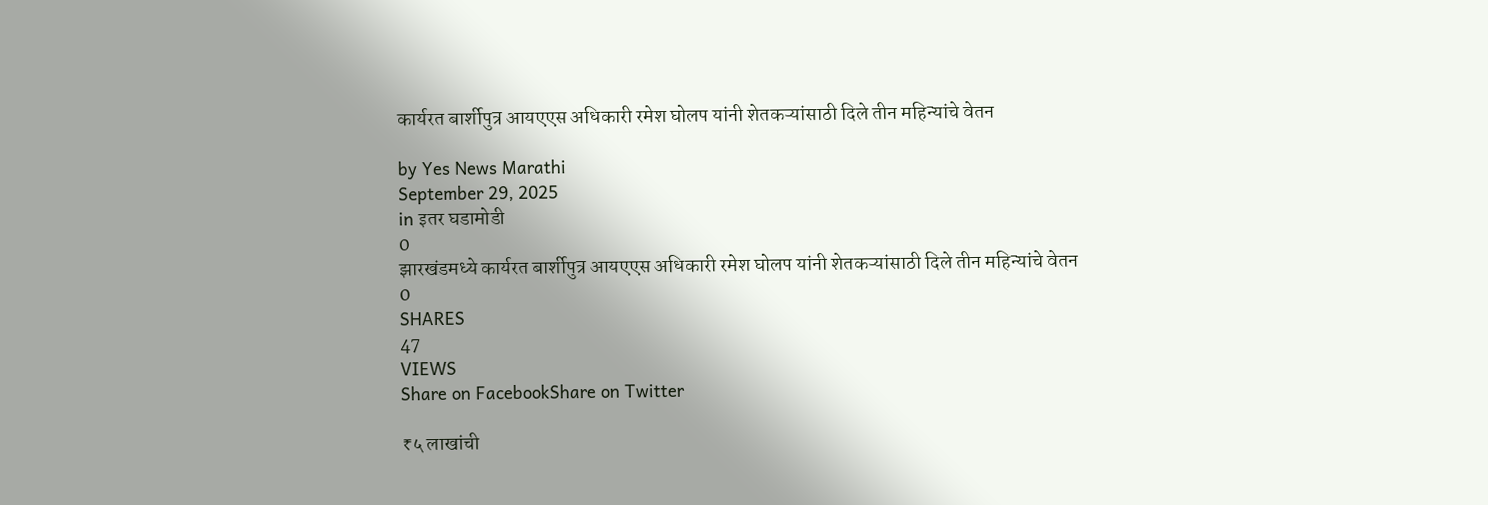कार्यरत बार्शीपुत्र आयएएस अधिकारी रमेश घोलप यांनी शेतकऱ्यांसाठी दिले तीन महिन्यांचे वेतन

by Yes News Marathi
September 29, 2025
in इतर घडामोडी
0
झारखंडमध्ये कार्यरत बार्शीपुत्र आयएएस अधिकारी रमेश घोलप यांनी शेतकऱ्यांसाठी दिले तीन महिन्यांचे वेतन
0
SHARES
47
VIEWS
Share on FacebookShare on Twitter

₹५ लाखांची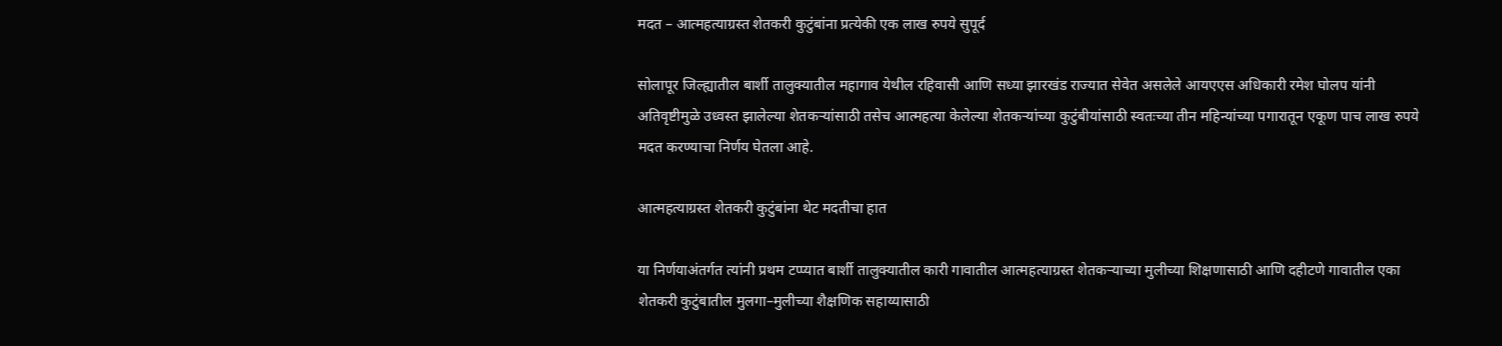मदत – आत्महत्याग्रस्त शेतकरी कुटुंबांना प्रत्येकी एक लाख रुपये सुपूर्द

सोलापूर जिल्ह्यातील बार्शी तालुक्यातील महागाव येथील रहिवासी आणि सध्या झारखंड राज्यात सेवेत असलेले आयएएस अधिकारी रमेश घोलप यांनी अतिवृष्टीमुळे उध्वस्त झालेल्या शेतकऱ्यांसाठी तसेच आत्महत्या केलेल्या शेतकऱ्यांच्या कुटुंबीयांसाठी स्वतःच्या तीन महिन्यांच्या पगारातून एकूण पाच लाख रुपये मदत करण्याचा निर्णय घेतला आहे.

आत्महत्याग्रस्त शेतकरी कुटुंबांना थेट मदतीचा हात

या निर्णयाअंतर्गत त्यांनी प्रथम टप्प्यात बार्शी तालुक्यातील कारी गावातील आत्महत्याग्रस्त शेतकऱ्याच्या मुलीच्या शिक्षणासाठी आणि दहीटणे गावातील एका शेतकरी कुटुंबातील मुलगा–मुलीच्या शैक्षणिक सहाय्यासाठी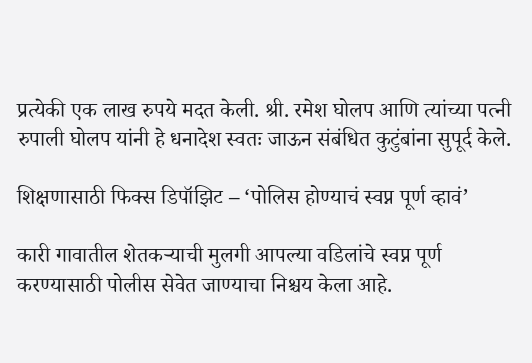प्रत्येकी एक लाख रुपये मदत केली. श्री. रमेश घोलप आणि त्यांच्या पत्नी रुपाली घोलप यांनी हे धनादेश स्वतः जाऊन संबंधित कुटुंबांना सुपूर्द केले.

शिक्षणासाठी फिक्स डिपॉझिट – ‘पोलिस होण्याचं स्वप्न पूर्ण व्हावं’

कारी गावातील शेतकऱ्याची मुलगी आपल्या वडिलांचे स्वप्न पूर्ण करण्यासाठी पोलीस सेवेत जाण्याचा निश्चय केला आहे.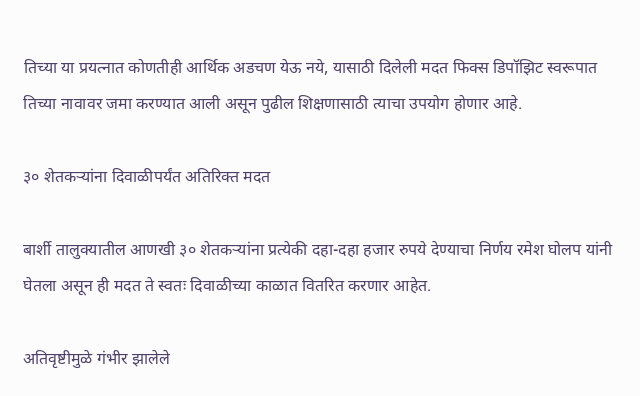तिच्या या प्रयत्नात कोणतीही आर्थिक अडचण येऊ नये, यासाठी दिलेली मदत फिक्स डिपॉझिट स्वरूपात तिच्या नावावर जमा करण्यात आली असून पुढील शिक्षणासाठी त्याचा उपयोग होणार आहे.

३० शेतकऱ्यांना दिवाळीपर्यंत अतिरिक्त मदत

बार्शी तालुक्यातील आणखी ३० शेतकऱ्यांना प्रत्येकी दहा-दहा हजार रुपये देण्याचा निर्णय रमेश घोलप यांनी घेतला असून ही मदत ते स्वतः दिवाळीच्या काळात वितरित करणार आहेत.

अतिवृष्टीमुळे गंभीर झालेले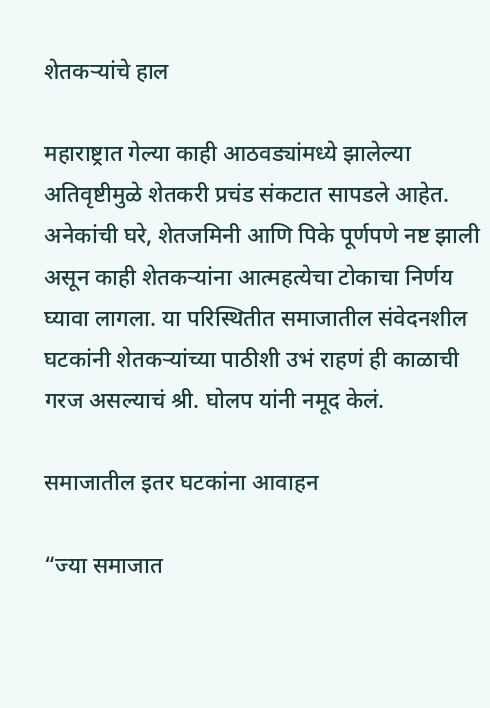शेतकऱ्यांचे हाल

महाराष्ट्रात गेल्या काही आठवड्यांमध्ये झालेल्या अतिवृष्टीमुळे शेतकरी प्रचंड संकटात सापडले आहेत. अनेकांची घरे, शेतजमिनी आणि पिके पूर्णपणे नष्ट झाली असून काही शेतकऱ्यांना आत्महत्येचा टोकाचा निर्णय घ्यावा लागला. या परिस्थितीत समाजातील संवेदनशील घटकांनी शेतकऱ्यांच्या पाठीशी उभं राहणं ही काळाची गरज असल्याचं श्री. घोलप यांनी नमूद केलं.

समाजातील इतर घटकांना आवाहन

“ज्या समाजात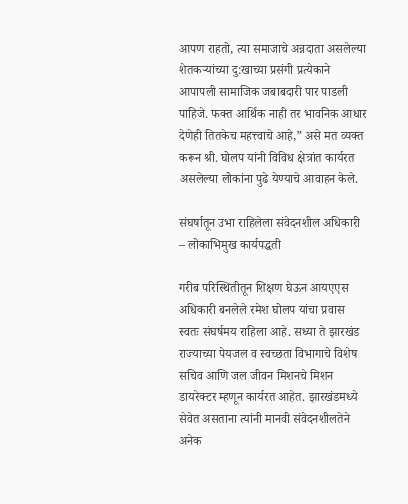आपण राहतो, त्या समाजाचे अन्नदाता असलेल्या शेतकऱ्यांच्या दु:खाच्या प्रसंगी प्रत्येकाने आपापली सामाजिक जबाबदारी पार पाडली पाहिजे. फक्त आर्थिक नाही तर भावनिक आधार देणेही तितकेच महत्त्वाचे आहे,” असे मत व्यक्त करून श्री. घोलप यांनी विविध क्षेत्रांत कार्यरत असलेल्या लोकांना पुढे येण्याचे आवाहन केले.

संघर्षातून उभा राहिलेला संवेदनशील अधिकारी – लोकाभिमुख कार्यपद्धती

गरीब परिस्थितीतून शिक्षण घेऊन आयएएस अधिकारी बनलेले रमेश घोलप यांचा प्रवास स्वतः संघर्षमय राहिला आहे. सध्या ते झारखंड राज्याच्या पेयजल व स्वच्छता विभागाचे विशेष सचिव आणि जल जीवन मिशनचे मिशन डायरेक्टर म्हणून कार्यरत आहेत. झारखंडमध्ये सेवेत असताना त्यांनी मानवी संवेदनशीलतेने अनेक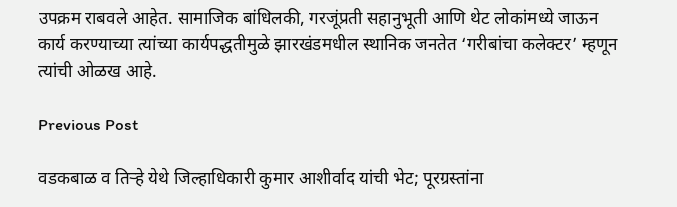उपक्रम राबवले आहेत. सामाजिक बांधिलकी, गरजूंप्रती सहानुभूती आणि थेट लोकांमध्ये जाऊन कार्य करण्याच्या त्यांच्या कार्यपद्धतीमुळे झारखंडमधील स्थानिक जनतेत ‘गरीबांचा कलेक्टर’ म्हणून त्यांची ओळख आहे.

Previous Post

वडकबाळ व तिऱ्हे येथे जिल्हाधिकारी कुमार आशीर्वाद यांची भेट; पूरग्रस्तांना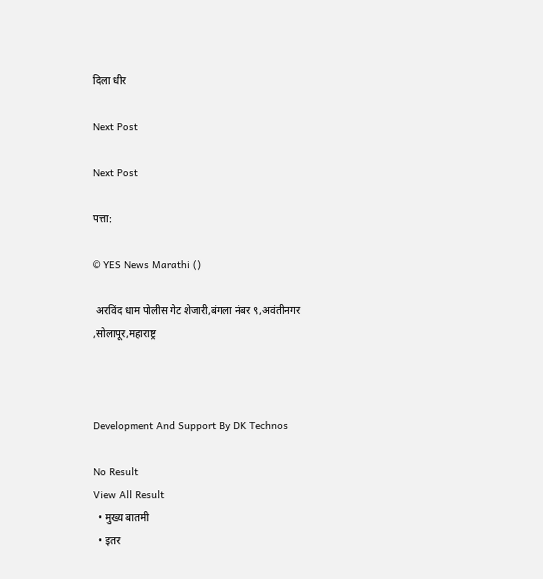दिला धीर

Next Post

Next Post

पत्ता:

© YES News Marathi ()

 अरविंद धाम पोलीस गेट शेजारी,बंगला नंबर ९,अवंतीनगर ,सोलापूर,महाराष्ट्र



Development And Support By DK Technos

No Result
View All Result
  • मुख्य बातमी
  • इतर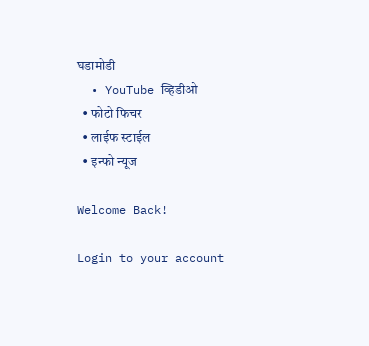घडामोडी
  • YouTube व्हिडीओ
  • फोटो फिचर
  • लाईफ स्टाईल
  • इन्फो न्यूज

Welcome Back!

Login to your account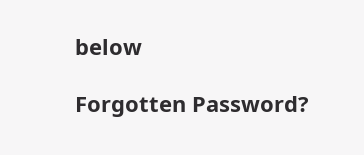below

Forgotten Password?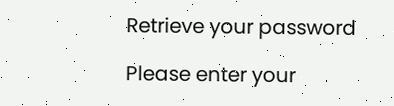Retrieve your password

Please enter your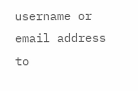username or email address to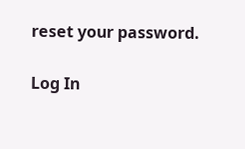reset your password.

Log In